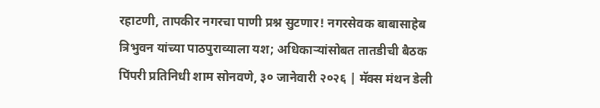रहाटणी, तापकीर नगरचा पाणी प्रश्न सुटणार! नगरसेवक बाबासाहेब त्रिभुवन यांच्या पाठपुराव्याला यश; अधिकाऱ्यांसोबत तातडीची बैठक
पिंपरी प्रतिनिधी शाम सोनवणे, ३० जानेवारी २०२६ | मॅक्स मंथन डेली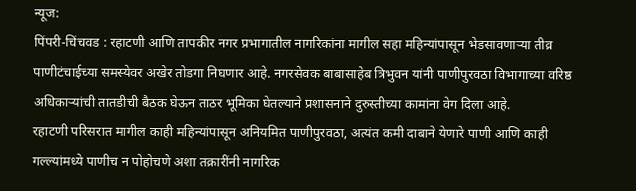न्यूज:
पिंपरी-चिंचवड : रहाटणी आणि तापकीर नगर प्रभागातील नागरिकांना मागील सहा महिन्यांपासून भेडसावणाऱ्या तीव्र पाणीटंचाईच्या समस्येवर अखेर तोडगा निघणार आहे. नगरसेवक बाबासाहेब त्रिभुवन यांनी पाणीपुरवठा विभागाच्या वरिष्ठ अधिकाऱ्यांची तातडीची बैठक घेऊन ताठर भूमिका घेतल्याने प्रशासनाने दुरुस्तीच्या कामांना वेग दिला आहे.
रहाटणी परिसरात मागील काही महिन्यांपासून अनियमित पाणीपुरवठा, अत्यंत कमी दाबाने येणारे पाणी आणि काही गल्ल्यांमध्ये पाणीच न पोहोचणे अशा तक्रारींनी नागरिक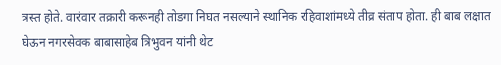त्रस्त होते. वारंवार तक्रारी करूनही तोडगा निघत नसल्याने स्थानिक रहिवाशांमध्ये तीव्र संताप होता. ही बाब लक्षात घेऊन नगरसेवक बाबासाहेब त्रिभुवन यांनी थेट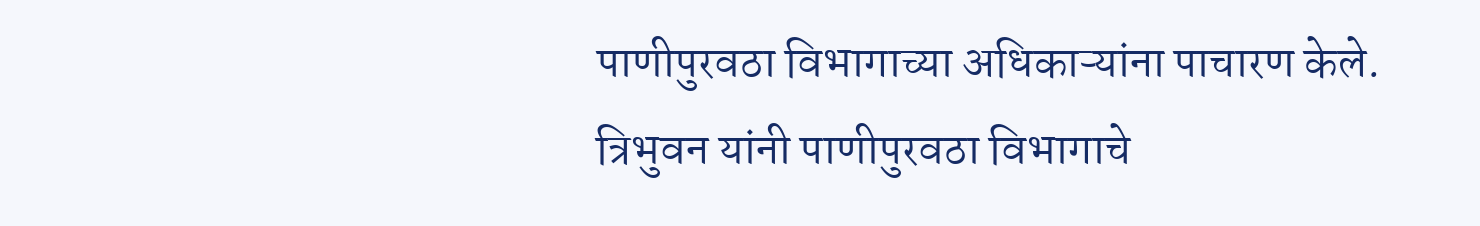पाणीपुरवठा विभागाच्या अधिकाऱ्यांना पाचारण केले.
त्रिभुवन यांनी पाणीपुरवठा विभागाचे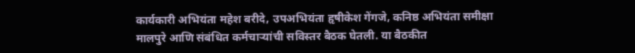कार्यकारी अभियंता महेश बरीदे, उपअभियंता हृषीकेश गेंगजे, कनिष्ठ अभियंता समीक्षा मालपुरे आणि संबंधित कर्मचाऱ्यांची सविस्तर बैठक घेतली. या बैठकीत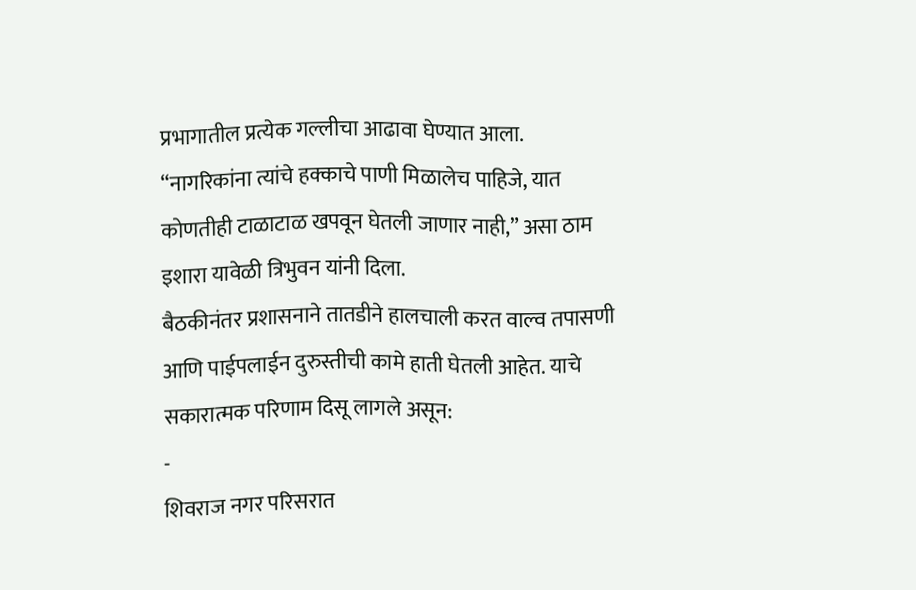प्रभागातील प्रत्येक गल्लीचा आढावा घेण्यात आला. “नागरिकांना त्यांचे हक्काचे पाणी मिळालेच पाहिजे, यात कोणतीही टाळाटाळ खपवून घेतली जाणार नाही,” असा ठाम इशारा यावेळी त्रिभुवन यांनी दिला.
बैठकीनंतर प्रशासनाने तातडीने हालचाली करत वाल्व तपासणी आणि पाईपलाईन दुरुस्तीची कामे हाती घेतली आहेत. याचे सकारात्मक परिणाम दिसू लागले असून:
-
शिवराज नगर परिसरात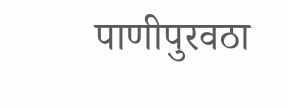पाणीपुरवठा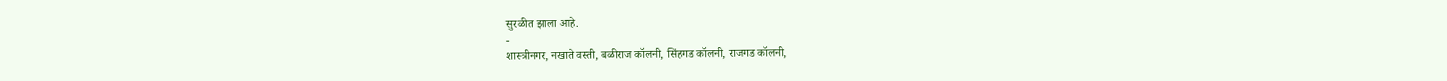सुरळीत झाला आहे.
-
शास्त्रीनगर, नखाते वस्ती, बळीराज कॉलनी, सिंहगड कॉलनी, राजगड कॉलनी,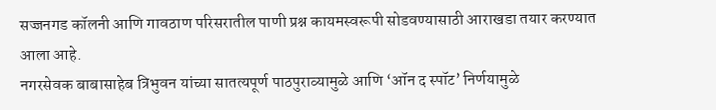सज्जनगड कॉलनी आणि गावठाण परिसरातील पाणी प्रश्न कायमस्वरूपी सोडवण्यासाठी आराखडा तयार करण्यात आला आहे.
नगरसेवक बाबासाहेब त्रिभुवन यांच्या सातत्यपूर्ण पाठपुराव्यामुळे आणि ‘ऑन द स्पॉट’ निर्णयामुळे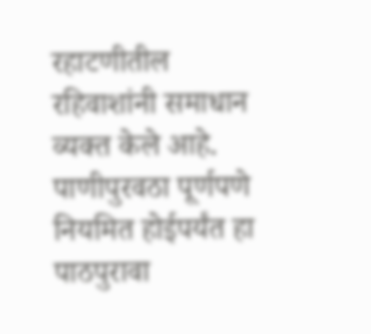रहाटणीतील रहिवाशांनी समाधान व्यक्त केले आहे. पाणीपुरवठा पूर्णपणे नियमित होईपर्यंत हा पाठपुरावा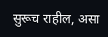सुरूच राहील, असा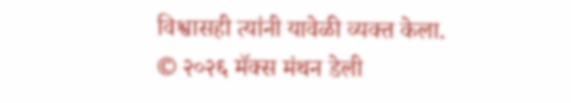विश्वासही त्यांनी यावेळी व्यक्त केला.
© २०२६ मॅक्स मंथन डेली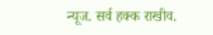न्यूज. सर्व हक्क राखीव.